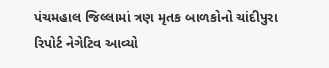પંચમહાલ જિલ્લામાં ત્રણ મૃતક બાળકોનો ચાંદીપુરા રિપોર્ટ નેગેટિવ આવ્યો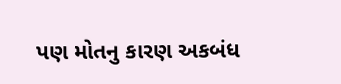પણ મોતનુ કારણ અકબંધ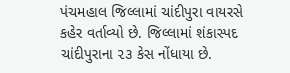પંચમહાલ જિલ્લામાં ચાંદીપુરા વાયરસે કહેર વર્તાવ્યો છે. જિલ્લામાં શંકાસ્પદ ચાંદીપુરાના ૨૩ કેસ નોંધાયા છે.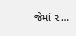જેમાં ૨…